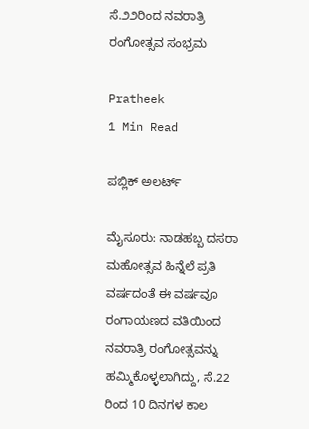ಸೆ.೨೨ರಿಂದ ನವರಾತ್ರಿ ರಂಗೋತ್ಸವ ಸಂಭ್ರಮ

Pratheek
1 Min Read

ಪಬ್ಲಿಕ್ ಅಲರ್ಟ್

ಮೈಸೂರು: ನಾಡಹಬ್ಬ ದಸರಾ ಮಹೋತ್ಸವ ಹಿನ್ನೆಲೆ ಪ್ರತಿ ವರ್ಷದಂತೆ ಈ ವರ್ಷವೂ ರಂಗಾಯಣದ ವತಿಯಿಂದ ನವರಾತ್ರಿ ರಂಗೋತ್ಸವನ್ನು ಹಮ್ಮಿಕೊಳ್ಳಲಾಗಿದ್ದು, ಸೆ.22 ರಿಂದ 10 ದಿನಗಳ ಕಾಲ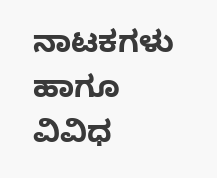ನಾಟಕಗಳು ಹಾಗೂ ವಿವಿಧ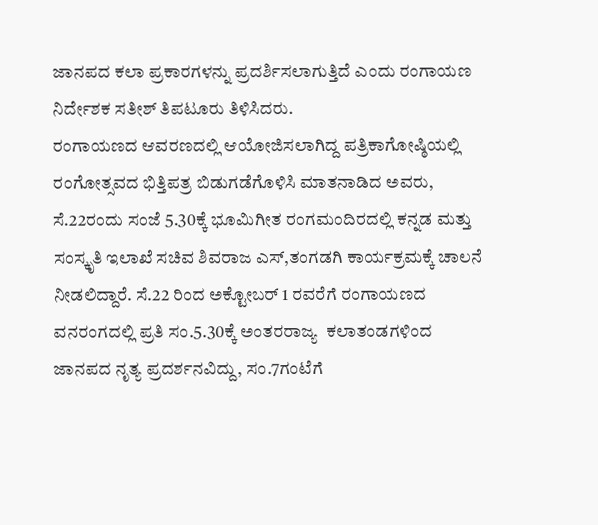ಜಾನಪದ ಕಲಾ ಪ್ರಕಾರಗಳನ್ನು ಪ್ರದರ್ಶಿಸಲಾಗುತ್ತಿದೆ ಎಂದು ರಂಗಾಯಣ ನಿರ್ದೇಶಕ ಸತೀಶ್ ತಿಪಟೂರು ತಿಳಿಸಿದರು.
ರಂಗಾಯಣದ ಆವರಣದಲ್ಲಿ ಆಯೋಜಿಸಲಾಗಿದ್ದ ಪತ್ರಿಕಾಗೋಷ್ಠಿಯಲ್ಲಿ ರಂಗೋತ್ಸವದ ಭಿತ್ತಿಪತ್ರ ಬಿಡುಗಡೆಗೊಳಿಸಿ ಮಾತನಾಡಿದ ಅವರು, ಸೆ.22ರಂದು ಸಂಜೆ 5.30ಕ್ಕೆ ಭೂಮಿಗೀತ ರಂಗಮಂದಿರದಲ್ಲಿ ಕನ್ನಡ ಮತ್ತು ಸಂಸ್ಕೃತಿ ಇಲಾಖೆ ಸಚಿವ ಶಿವರಾಜ ಎಸ್,ತಂಗಡಗಿ ಕಾರ್ಯಕ್ರಮಕ್ಕೆ ಚಾಲನೆ‌ ನೀಡಲಿದ್ದಾರೆ‌. ಸೆ.22 ರಿಂದ ಅಕ್ಟೋಬರ್ 1 ರವರೆಗೆ ರಂಗಾಯಣದ ವನರಂಗದಲ್ಲಿ ಪ್ರತಿ ಸಂ.5.30ಕ್ಕೆ ಅಂತರರಾಜ್ಯ  ಕಲಾತಂಡಗಳಿಂದ ಜಾನಪದ ನೃತ್ಯ ಪ್ರದರ್ಶನವಿದ್ದು, ಸಂ.7ಗಂಟೆಗೆ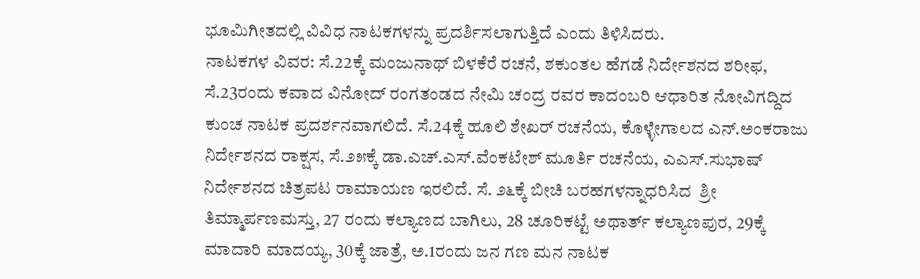ಭೂಮಿಗೀತದಲ್ಲಿ ವಿವಿಧ ನಾಟಕಗಳನ್ನು ಪ್ರದರ್ಶಿಸಲಾಗುತ್ತಿದೆ ಎಂದು ತಿಳಿಸಿದರು.
ನಾಟಕಗಳ ವಿವರ: ಸೆ.22ಕ್ಕೆ ಮಂಜುನಾಥ್‌ ಬಿಳಕೆರೆ ರಚನೆ, ಶಕುಂತಲ ಹೆಗಡೆ ನಿರ್ದೇಶನದ ಶರೀಫ, ಸೆ.23ರಂದು ಕವಾದ ವಿನೋದ್‌ ರಂಗತಂಡದ ನೇಮಿ ಚಂದ್ರ ರವರ ಕಾದಂಬರಿ ಆಧಾರಿತ ನೋವಿಗದ್ದಿದ ಕುಂಚ ನಾಟಕ ಪ್ರದರ್ಶನವಾಗಲಿದೆ. ಸೆ.24ಕ್ಕೆ ಹೂಲಿ ಶೇಖರ್‌ ರಚನೆಯ, ಕೊಳ್ಳೇಗಾಲದ ಎನ್‌.ಅಂಕರಾಜು ನಿರ್ದೇಶನದ ರಾಕ್ಷಸ, ಸೆ.೨೫ಕ್ಕೆ ಡಾ.ಎಚ್‌.ಎಸ್‌.ವೆಂಕಟೇಶ್‌ ಮೂರ್ತಿ ರಚನೆಯ, ಎಎಸ್‌.ಸುಭಾಷ್‌ ನಿರ್ದೇಶನದ ಚಿತ್ರಪಟ ರಾಮಾಯಣ ಇರಲಿದೆ. ಸೆ. ೨೬ಕ್ಕೆ ಬೀಚಿ ಬರಹಗಳನ್ನಾಧರಿಸಿದ  ಶ್ರೀ ತಿಮ್ಮಾರ್ಪಣಮಸ್ತು, 27 ರಂದು ಕಲ್ಯಾಣದ ಬಾಗಿಲು, 28 ಚೂರಿಕಟ್ಟೆ ಅಥಾರ್ತ್ ಕಲ್ಯಾಣಪುರ, 29ಕ್ಕೆ ಮಾದಾರಿ ಮಾದಯ್ಯ, 30ಕ್ಕೆ ಜಾತ್ರೆ, ಅ.1ರಂದು ಜನ ಗಣ ಮನ ನಾಟಕ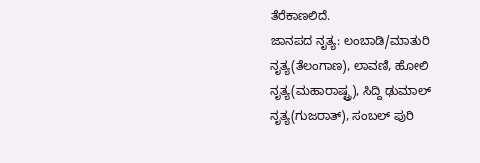ತೆರೆಕಾಣಲಿದೆ.
ಜಾನಪದ ನೃತ್ಯ: ಲಂಬಾಡಿ/ಮಾತುರಿ ನೃತ್ಯ(ತೆಲಂಗಾಣ), ಲಾವಣಿ, ಹೋಲಿ ನೃತ್ಯ(ಮಹಾರಾಷ್ಟ್ರ), ಸಿದ್ದಿ ಢುಮಾಲ್ ನೃತ್ಯ(ಗುಜರಾತ್), ಸಂಬಲ್ ಪುರಿ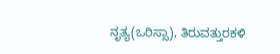ನೃತ್ಯ(ಒರಿಸ್ಸಾ), ತಿರುವತ್ತುರಕಳಿ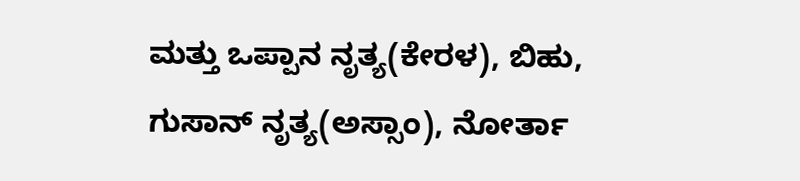ಮತ್ತು ಒಪ್ಪಾನ ನೃತ್ಯ(ಕೇರಳ), ಬಿಹು, ಗುಸಾನ್ ನೃತ್ಯ(ಅಸ್ಸಾಂ), ನೋರ್ತಾ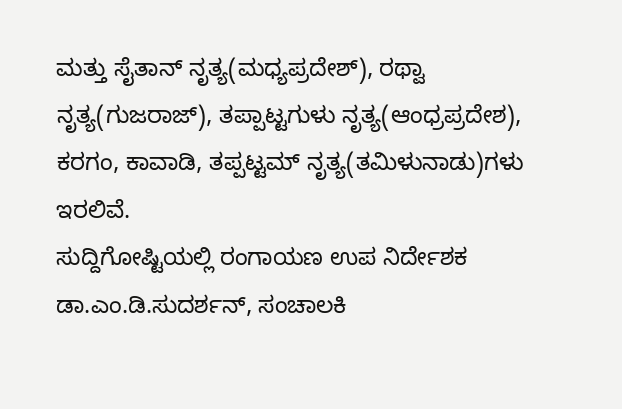ಮತ್ತು ಸೈತಾನ್ ನೃತ್ಯ(ಮಧ್ಯಪ್ರದೇಶ್), ರಥ್ವಾ ನೃತ್ಯ(ಗುಜರಾಜ್), ತಪ್ಪಾಟ್ಟಗುಳು ನೃತ್ಯ(ಆಂಧ್ರಪ್ರದೇಶ), ಕರಗಂ, ಕಾವಾಡಿ, ತಪ್ಪಟ್ಟಮ್ ನೃತ್ಯ(ತಮಿಳುನಾಡು)ಗಳು ಇರಲಿವೆ.
ಸುದ್ದಿಗೋಷ್ಟಿಯಲ್ಲಿ ರಂಗಾಯಣ ಉಪ ನಿರ್ದೇಶಕ ಡಾ.ಎಂ.ಡಿ.ಸುದರ್ಶನ್, ಸಂಚಾಲಕಿ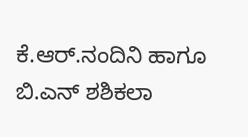ಕೆ.ಆರ್‌.ನಂದಿನಿ ಹಾಗೂ ಬಿ.ಎನ್ ಶಶಿಕಲಾ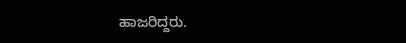ಹಾಜರಿದ್ದರು.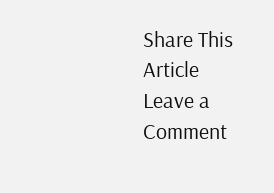Share This Article
Leave a Comment